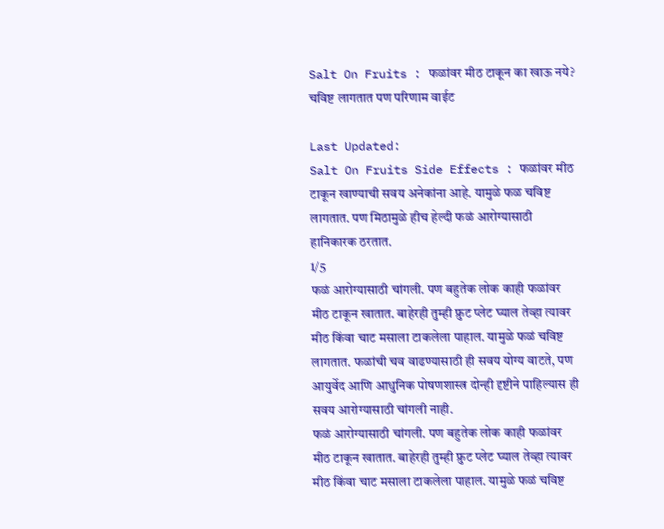Salt On Fruits : फळांवर मीठ टाकून का खाऊ नये? चविष्ट लागतात पण परिणाम वाईट

Last Updated:
Salt On Fruits Side Effects : फळांवर मीठ टाकून खाण्याची सवय अनेकांना आहे. यामुळे फळ चविष्ट लागतात. पण मिठामुळे हीच हेल्दी फळं आरोग्यासाठी हानिकारक ठरतात.
1/5
फळं आरोग्यासाठी चांगली. पण बहुतेक लोक काही फळांवर मीठ टाकून खातात. बाहेरही तुम्ही फ्रुट प्लेट घ्याल तेव्हा त्यावर मीठ किंवा चाट मसाला टाकलेला पाहाल. यामुळे फळं चविष्ट लागतात. फळांची चव वाढण्यासाठी ही सवय योग्य वाटते, पण आयुर्वेद आणि आधुनिक पोषणशास्त्र दोन्ही दृष्टीने पाहिल्यास ही सवय आरोग्यासाठी चांगली नाही.
फळं आरोग्यासाठी चांगली. पण बहुतेक लोक काही फळांवर मीठ टाकून खातात. बाहेरही तुम्ही फ्रुट प्लेट घ्याल तेव्हा त्यावर मीठ किंवा चाट मसाला टाकलेला पाहाल. यामुळे फळं चविष्ट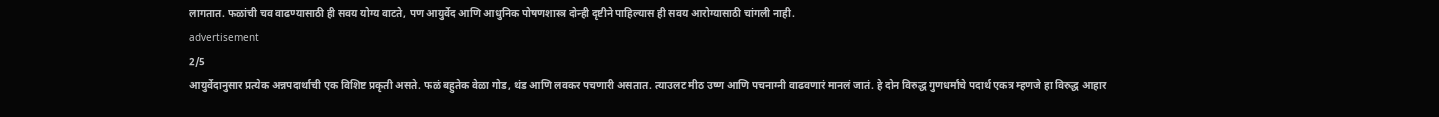लागतात. फळांची चव वाढण्यासाठी ही सवय योग्य वाटते, पण आयुर्वेद आणि आधुनिक पोषणशास्त्र दोन्ही दृष्टीने पाहिल्यास ही सवय आरोग्यासाठी चांगली नाही.
advertisement
2/5
आयुर्वेदानुसार प्रत्येक अन्नपदार्थाची एक विशिष्ट प्रकृती असते. फळं बहुतेक वेळा गोड, थंड आणि लवकर पचणारी असतात. त्याउलट मीठ उष्ण आणि पचनाग्नी वाढवणारं मानलं जातं. हे दोन विरुद्ध गुणधर्मांचे पदार्थ एकत्र म्हणजे हा विरुद्ध आहार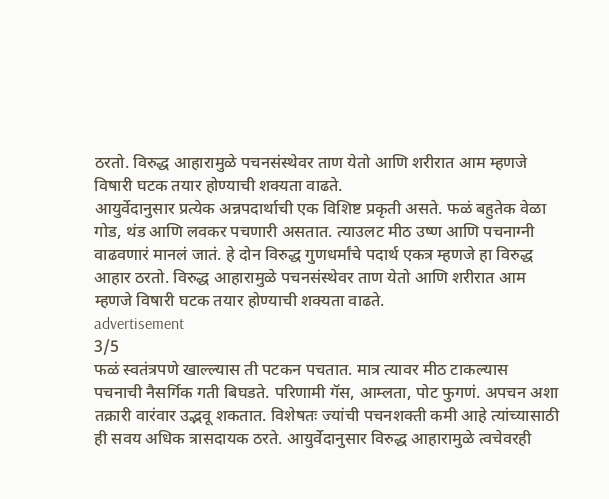ठरतो. विरुद्ध आहारामुळे पचनसंस्थेवर ताण येतो आणि शरीरात आम म्हणजे विषारी घटक तयार होण्याची शक्यता वाढते.
आयुर्वेदानुसार प्रत्येक अन्नपदार्थाची एक विशिष्ट प्रकृती असते. फळं बहुतेक वेळा गोड, थंड आणि लवकर पचणारी असतात. त्याउलट मीठ उष्ण आणि पचनाग्नी वाढवणारं मानलं जातं. हे दोन विरुद्ध गुणधर्मांचे पदार्थ एकत्र म्हणजे हा विरुद्ध आहार ठरतो. विरुद्ध आहारामुळे पचनसंस्थेवर ताण येतो आणि शरीरात आम म्हणजे विषारी घटक तयार होण्याची शक्यता वाढते.
advertisement
3/5
फळं स्वतंत्रपणे खाल्ल्यास ती पटकन पचतात. मात्र त्यावर मीठ टाकल्यास पचनाची नैसर्गिक गती बिघडते. परिणामी गॅस, आम्लता, पोट फुगणं. अपचन अशा तक्रारी वारंवार उद्भवू शकतात. विशेषतः ज्यांची पचनशक्ती कमी आहे त्यांच्यासाठी ही सवय अधिक त्रासदायक ठरते. आयुर्वेदानुसार विरुद्ध आहारामुळे त्वचेवरही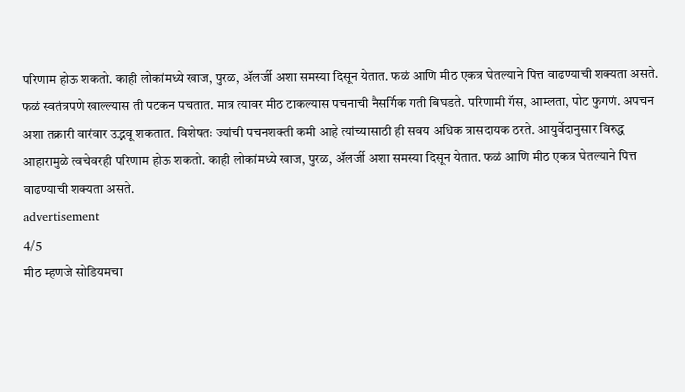परिणाम होऊ शकतो. काही लोकांमध्ये खाज, पुरळ, ॲलर्जी अशा समस्या दिसून येतात. फळं आणि मीठ एकत्र घेतल्याने पित्त वाढण्याची शक्यता असते.
फळं स्वतंत्रपणे खाल्ल्यास ती पटकन पचतात. मात्र त्यावर मीठ टाकल्यास पचनाची नैसर्गिक गती बिघडते. परिणामी गॅस, आम्लता, पोट फुगणं. अपचन अशा तक्रारी वारंवार उद्भवू शकतात. विशेषतः ज्यांची पचनशक्ती कमी आहे त्यांच्यासाठी ही सवय अधिक त्रासदायक ठरते. आयुर्वेदानुसार विरुद्ध आहारामुळे त्वचेवरही परिणाम होऊ शकतो. काही लोकांमध्ये खाज, पुरळ, ॲलर्जी अशा समस्या दिसून येतात. फळं आणि मीठ एकत्र घेतल्याने पित्त वाढण्याची शक्यता असते.
advertisement
4/5
मीठ म्हणजे सोडियमचा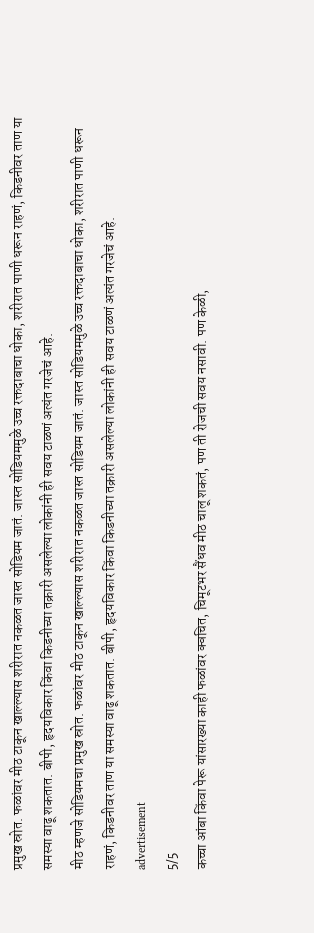प्रमुख स्रोत. फळांवर मीठ टाकून खाल्ल्यास शरीरात नकळत जास्त सोडियम जातं. जास्त सोडियममुळे उच्च रक्तदाबाचा धोका, शरीरात पाणी धरून राहणं, किडनीवर ताण या समस्या वाढू शकतात. बीपी, हृदयविकार किंवा किडनीच्या तक्रारी असलेल्या लोकांनी ही सवय टाळणं अत्यंत गरजेचं आहे.
मीठ म्हणजे सोडियमचा प्रमुख स्रोत. फळांवर मीठ टाकून खाल्ल्यास शरीरात नकळत जास्त सोडियम जातं. जास्त सोडियममुळे उच्च रक्तदाबाचा धोका, शरीरात पाणी धरून राहणं, किडनीवर ताण या समस्या वाढू शकतात. बीपी, हृदयविकार किंवा किडनीच्या तक्रारी असलेल्या लोकांनी ही सवय टाळणं अत्यंत गरजेचं आहे.
advertisement
5/5
कच्चा आंबा किंवा पेरू यांसारख्या काही फळांवर क्वचित, चिमूटभर सैंधव मीठ चालू शकतं, पण ती रोजची सवय नसावी. पण केळी,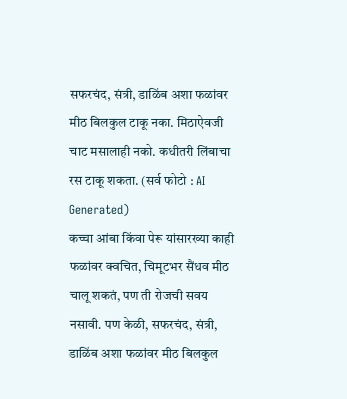सफरचंद, संत्री, डाळिंब अशा फळांवर मीठ बिलकुल टाकू नका. मिठाऐवजी चाट मसालाही नको. कधीतरी लिंबाचा रस टाकू शकता. (सर्व फोटो : AI Generated)
कच्चा आंबा किंवा पेरू यांसारख्या काही फळांवर क्वचित, चिमूटभर सैंधव मीठ चालू शकतं, पण ती रोजची सवय नसावी. पण केळी, सफरचंद, संत्री, डाळिंब अशा फळांवर मीठ बिलकुल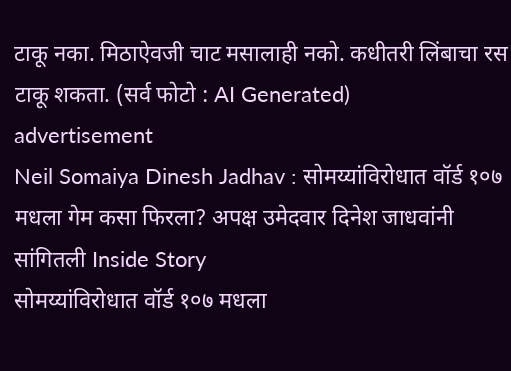टाकू नका. मिठाऐवजी चाट मसालाही नको. कधीतरी लिंबाचा रस टाकू शकता. (सर्व फोटो : AI Generated)
advertisement
Neil Somaiya Dinesh Jadhav : सोमय्यांविरोधात वॉर्ड १०७ मधला गेम कसा फिरला? अपक्ष उमेदवार दिनेश जाधवांनी सांगितली Inside Story
सोमय्यांविरोधात वॉर्ड १०७ मधला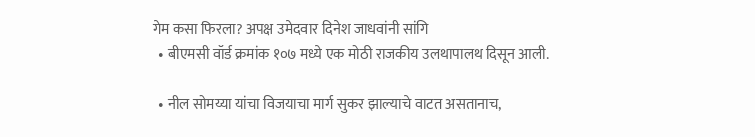गेम कसा फिरला? अपक्ष उमेदवार दिनेश जाधवांनी सांगि
  • बीएमसी वॉर्ड क्रमांक १०७ मध्ये एक मोठी राजकीय उलथापालथ दिसून आली.

  • नील सोमय्या यांचा विजयाचा मार्ग सुकर झाल्याचे वाटत असतानाच,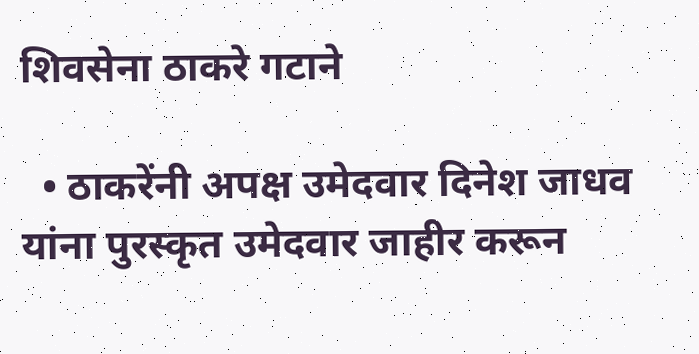शिवसेना ठाकरे गटाने

  • ठाकरेंनी अपक्ष उमेदवार दिनेश जाधव यांना पुरस्कृत उमेदवार जाहीर करून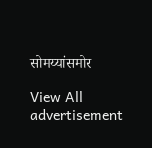सोमय्यांसमोर

View All
advertisement